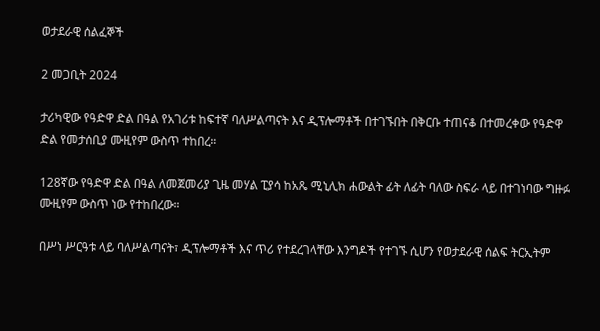ወታደራዊ ሰልፈኞች

2 መጋቢት 2024

ታሪካዊው የዓድዋ ድል በዓል የአገሪቱ ከፍተኛ ባለሥልጣናት እና ዲፕሎማቶች በተገኙበት በቅርቡ ተጠናቆ በተመረቀው የዓድዋ ድል የመታሰቢያ ሙዚየም ውስጥ ተከበረ።

128ኛው የዓድዋ ድል በዓል ለመጀመሪያ ጊዜ መሃል ፒያሳ ከአጼ ሚኒሊክ ሐውልት ፊት ለፊት ባለው ስፍራ ላይ በተገነባው ግዙፉ ሙዚየም ውስጥ ነው የተከበረው።

በሥነ ሥርዓቱ ላይ ባለሥልጣናት፣ ዲፕሎማቶች እና ጥሪ የተደረገላቸው እንግዶች የተገኙ ሲሆን የወታደራዊ ሰልፍ ትርኢትም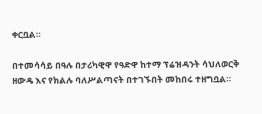ቀርቧል።

በተመሳሳይ በዓሉ በታሪካዊዋ የዓድዋ ከተማ ፕሬዝዳንት ሳህለወርቅ ዘውዴ እና የክልሉ ባለሥልጣናት በተገኙበት መከበሩ ተዘግቧል።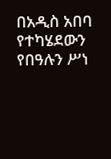በአዲስ አበባ የተካሄደውን የበዓሉን ሥነ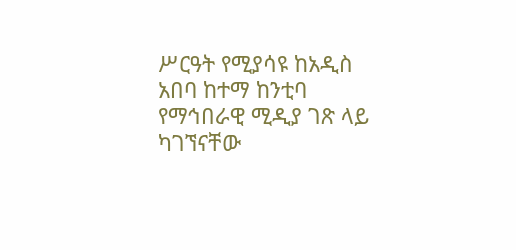ሥርዓት የሚያሳዩ ከአዲስ አበባ ከተማ ከንቲባ የማኅበራዊ ሚዲያ ገጽ ላይ ካገኘናቸው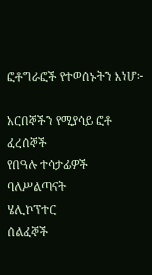ፎቶግራፎች የተወሰኑትን እነሆ፦

አርበኞችን የሚያሳይ ፎቶ
ፈረሰኞች
የበዓሉ ተሳታፊዎች
ባለሥልጣናት
ሄሊኮፕተር
ሰልፈኞች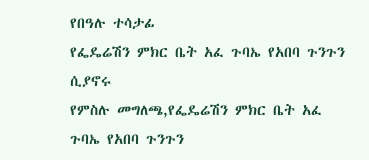የበዓሉ ተሳታፊ
የፌዴሬሽን ምክር ቤት አፈ ጉባኤ የአበባ ጉንጉን ሲያኖሩ
የምስሉ መግለጫ,የፌዴሬሽን ምክር ቤት አፈ ጉባኤ የአበባ ጉንጉን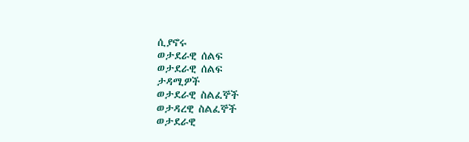ሲያኖሩ
ወታደራዊ ሰልፍ
ወታደራዊ ሰልፍ
ታዳሚዎች
ወታደራዊ ስልፈኞች
ወታዳረዊ ስልፈኞች
ወታደራዊ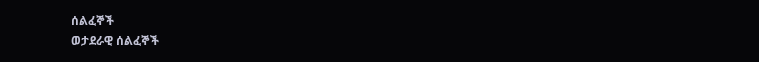ሰልፈኞች
ወታደራዊ ሰልፈኞች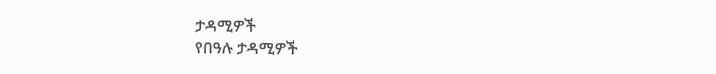ታዳሚዎች
የበዓሉ ታዳሚዎች